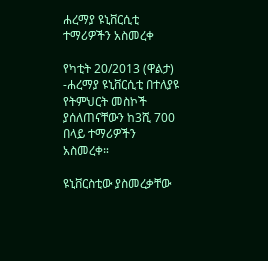ሐረማያ ዩኒቨርሲቲ ተማሪዎችን አስመረቀ

የካቲት 20/2013 (ዋልታ) -ሐረማያ ዩኒቨርሲቲ በተለያዩ የትምህርት መስኮች ያሰለጠናቸውን ከ3ሺ 700 በላይ ተማሪዎችን አስመረቀ።

ዩኒቨርስቲው ያስመረቃቸው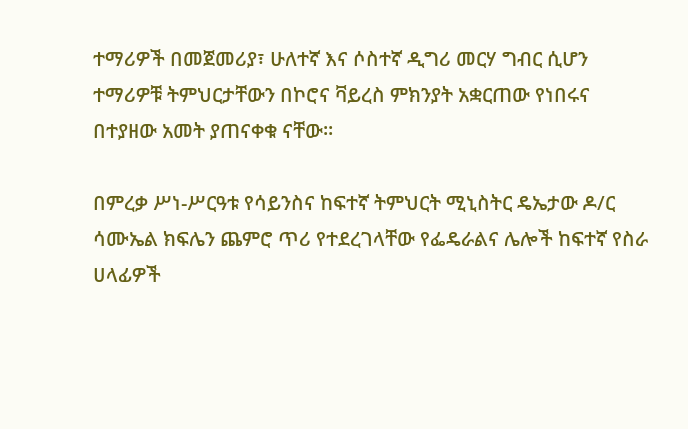ተማሪዎች በመጀመሪያ፣ ሁለተኛ እና ሶስተኛ ዲግሪ መርሃ ግብር ሲሆን ተማሪዎቹ ትምህርታቸውን በኮሮና ቫይረስ ምክንያት አቋርጠው የነበሩና በተያዘው አመት ያጠናቀቁ ናቸው።

በምረቃ ሥነ-ሥርዓቱ የሳይንስና ከፍተኛ ትምህርት ሚኒስትር ዴኤታው ዶ/ር ሳሙኤል ክፍሌን ጨምሮ ጥሪ የተደረገላቸው የፌዴራልና ሌሎች ከፍተኛ የስራ ሀላፊዎች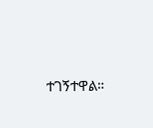ተገኝተዋል።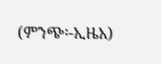(ምንጭ፡-ኢዜአ)